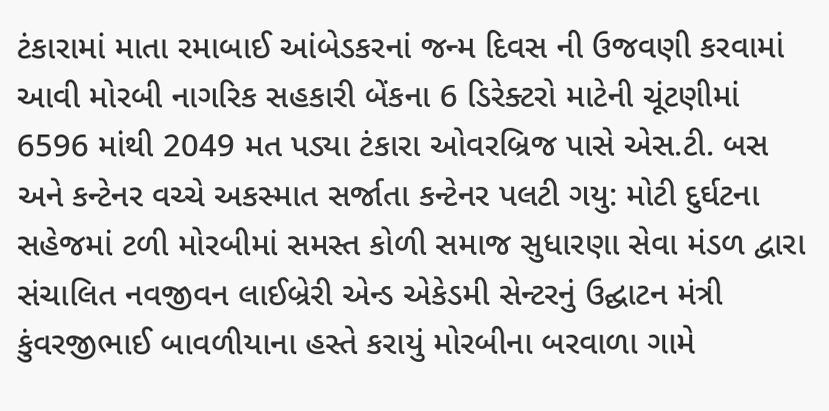ટંકારામાં માતા રમાબાઈ આંબેડકરનાં જન્મ દિવસ ની ઉજવણી કરવામાં આવી મોરબી નાગરિક સહકારી બેંકના 6 ડિરેક્ટરો માટેની ચૂંટણીમાં 6596 માંથી 2049 મત પડ્યા ટંકારા ઓવરબ્રિજ પાસે એસ.ટી. બસ અને કન્ટેનર વચ્ચે અકસ્માત સર્જાતા કન્ટેનર પલટી ગયુ: મોટી દુર્ઘટના સહેજમાં ટળી મોરબીમાં સમસ્ત કોળી સમાજ સુધારણા સેવા મંડળ દ્વારા સંચાલિત નવજીવન લાઈબ્રેરી એન્ડ એકેડમી સેન્ટરનું ઉદ્ઘાટન મંત્રી કુંવરજીભાઈ બાવળીયાના હસ્તે કરાયું મોરબીના બરવાળા ગામે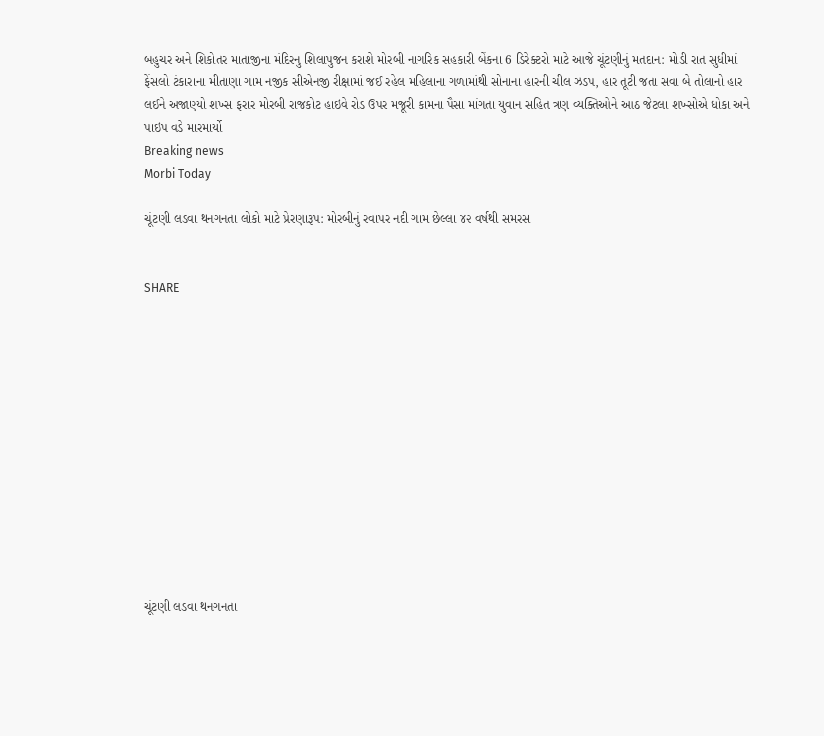બહુચર અને શિકોતર માતાજીના મંદિરનુ શિલાપુજન કરાશે મોરબી નાગરિક સહકારી બેંકના 6 ડિરેક્ટરો માટે આજે ચૂંટણીનું મતદાન: મોડી રાત સુધીમાં ફેંસલો ટંકારાના મીતાણા ગામ નજીક સીએનજી રીક્ષામાં જઈ રહેલ મહિલાના ગળામાંથી સોનાના હારની ચીલ ઝડપ, હાર તૂટી જતા સવા બે તોલાનો હાર લઈને અજાણ્યો શખ્સ ફરાર મોરબી રાજકોટ હાઇવે રોડ ઉપર મજૂરી કામના પૈસા માંગતા યુવાન સહિત ત્રણ વ્યક્તિઓને આઠ જેટલા શખ્સોએ ધોકા અને પાઇપ વડે મારમાર્યો
Breaking news
Morbi Today

ચૂંટણી લડવા થનગનતા લોકો માટે પ્રેરણારૂપ: મોરબીનું રવાપર નદી ગામ છેલ્લા ૪૨ વર્ષથી સમરસ


SHARE













ચૂંટણી લડવા થનગનતા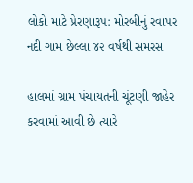લોકો માટે પ્રેરણારૂપ: મોરબીનું રવાપર નદી ગામ છેલ્લા ૪૨ વર્ષથી સમરસ

હાલમાં ગ્રામ પંચાયતની ચૂંટણી જાહેર કરવામાં આવી છે ત્યારે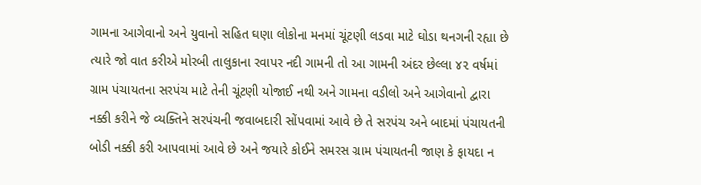ગામના આગેવાનો અને યુવાનો સહિત ઘણા લોકોના મનમાં ચૂંટણી લડવા માટે ઘોડા થનગની રહ્યા છે ત્યારે જો વાત કરીએ મોરબી તાલુકાના રવાપર નદી ગામની તો આ ગામની અંદર છેલ્લા ૪૨ વર્ષમાં ગ્રામ પંચાયતના સરપંચ માટે તેની ચૂંટણી યોજાઈ નથી અને ગામના વડીલો અને આગેવાનો દ્વારા નક્કી કરીને જે વ્યક્તિને સરપંચની જવાબદારી સોંપવામાં આવે છે તે સરપંચ અને બાદમાં પંચાયતની બોડી નક્કી કરી આપવામાં આવે છે અને જયારે કોઈને સમરસ ગ્રામ પંચાયતની જાણ કે ફાયદા ન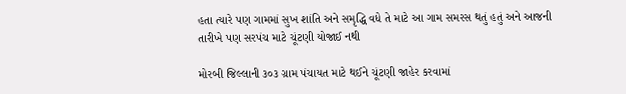હતા ત્યારે પણ ગામમાં સુખ શાંતિ અને સમૃદ્ધિ વધે તે માટે આ ગામ સમરસ થતું હતું અને આજની તારીખે પણ સરપંચ માટે ચૂંટણી યોજાઈ નથી

મોરબી જિલ્લાની ૩૦૩ ગ્રામ પંચાયત માટે થઈને ચૂંટણી જાહેર કરવામાં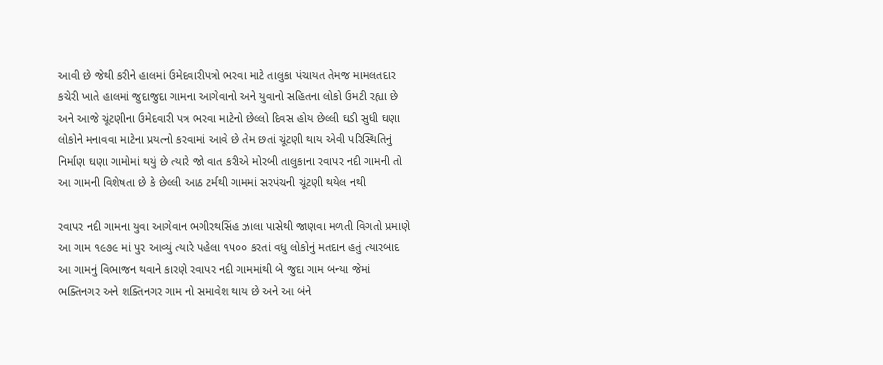આવી છે જેથી કરીને હાલમાં ઉમેદવારીપત્રો ભરવા માટે તાલુકા પંચાયત તેમજ મામલતદાર કચેરી ખાતે હાલમાં જુદાજુદા ગામના આગેવાનો અને યુવાનો સહિતના લોકો ઉમટી રહ્યા છે અને આજે ચૂંટણીના ઉમેદવારી પત્ર ભરવા માટેનો છેલ્લો દિવસ હોય છેલ્લી ઘડી સુધી ઘણા લોકોને મનાવવા માટેના પ્રયત્નો કરવામાં આવે છે તેમ છતાં ચૂંટણી થાય એવી પરિસ્થિતિનું નિર્માણ ઘણા ગામોમાં થયું છે ત્યારે જો વાત કરીએ મોરબી તાલુકાના રવાપર નદી ગામની તો આ ગામની વિશેષતા છે કે છેલ્લી આઠ ટર્મથી ગામમાં સરપંચની ચૂંટણી થયેલ નથી

રવાપર નદી ગામના યુવા આગેવાન ભગીરથસિંહ ઝાલા પાસેથી જાણવા મળતી વિગતો પ્રમાણે આ ગામ ૧૯૭૯ માં પુર આવ્યું ત્યારે પહેલા ૧૫૦૦ કરતાં વધુ લોકોનું મતદાન હતું ત્યારબાદ આ ગામનું વિભાજન થવાને કારણે રવાપર નદી ગામમાંથી બે જુદા ગામ બન્યા જેમાં ભક્તિનગર અને શક્તિનગર ગામ નો સમાવેશ થાય છે અને આ બંને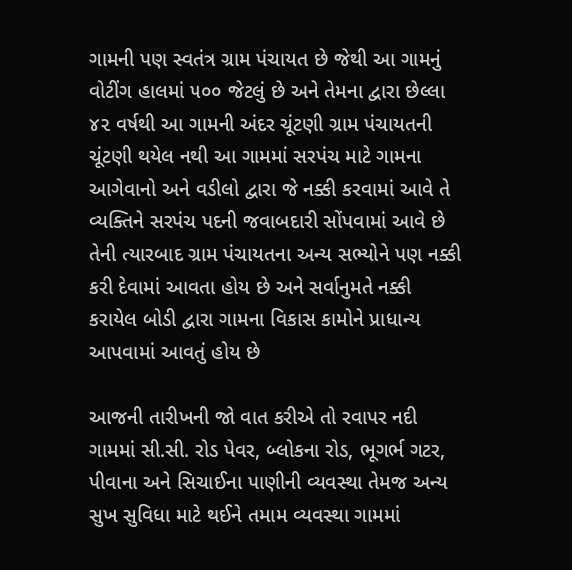ગામની પણ સ્વતંત્ર ગ્રામ પંચાયત છે જેથી આ ગામનું વોટીંગ હાલમાં ૫૦૦ જેટલું છે અને તેમના દ્વારા છેલ્લા ૪૨ વર્ષથી આ ગામની અંદર ચૂંટણી ગ્રામ પંચાયતની ચૂંટણી થયેલ નથી આ ગામમાં સરપંચ માટે ગામના આગેવાનો અને વડીલો દ્વારા જે નક્કી કરવામાં આવે તે વ્યક્તિને સરપંચ પદની જવાબદારી સોંપવામાં આવે છે તેની ત્યારબાદ ગ્રામ પંચાયતના અન્ય સભ્યોને પણ નક્કી કરી દેવામાં આવતા હોય છે અને સર્વાનુમતે નક્કી કરાયેલ બોડી દ્વારા ગામના વિકાસ કામોને પ્રાધાન્ય આપવામાં આવતું હોય છે

આજની તારીખની જો વાત કરીએ તો રવાપર નદી ગામમાં સી.સી. રોડ પેવર, બ્લોકના રોડ, ભૂગર્ભ ગટર, પીવાના અને સિચાઈના પાણીની વ્યવસ્થા તેમજ અન્ય સુખ સુવિધા માટે થઈને તમામ વ્યવસ્થા ગામમાં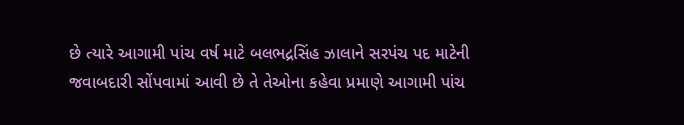છે ત્યારે આગામી પાંચ વર્ષ માટે બલભદ્રસિંહ ઝાલાને સરપંચ પદ માટેની જવાબદારી સોંપવામાં આવી છે તે તેઓના કહેવા પ્રમાણે આગામી પાંચ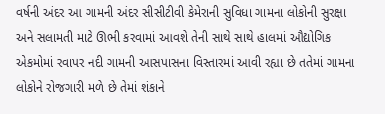વર્ષની અંદર આ ગામની અંદર સીસીટીવી કેમેરાની સુવિધા ગામના લોકોની સુરક્ષા અને સલામતી માટે ઊભી કરવામાં આવશે તેની સાથે સાથે હાલમાં ઔદ્યોગિક એકમોમાં રવાપર નદી ગામની આસપાસના વિસ્તારમાં આવી રહ્યા છે તતેમાં ગામના લોકોને રોજગારી મળે છે તેમાં શંકાને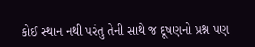કોઈ સ્થાન નથી પરંતુ તેની સાથે જ દૂષણનો પ્રશ્ન પણ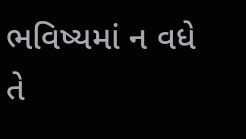ભવિષ્યમાં ન વધે તે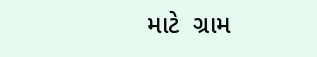માટે  ગ્રામ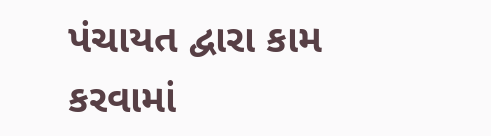પંચાયત દ્વારા કામ કરવામાં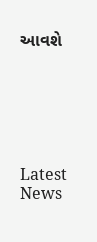આવશે






Latest News